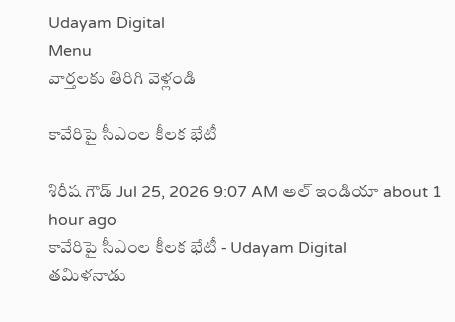Udayam Digital
Menu
వార్తలకు తిరిగి వెళ్లండి

కావేరిపై సీఎంల కీలక భేటీ

శిరీష గౌడ్ Jul 25, 2026 9:07 AM అల్ ఇండియా about 1 hour ago
కావేరిపై సీఎంల కీలక భేటీ - Udayam Digital
తమిళనాడు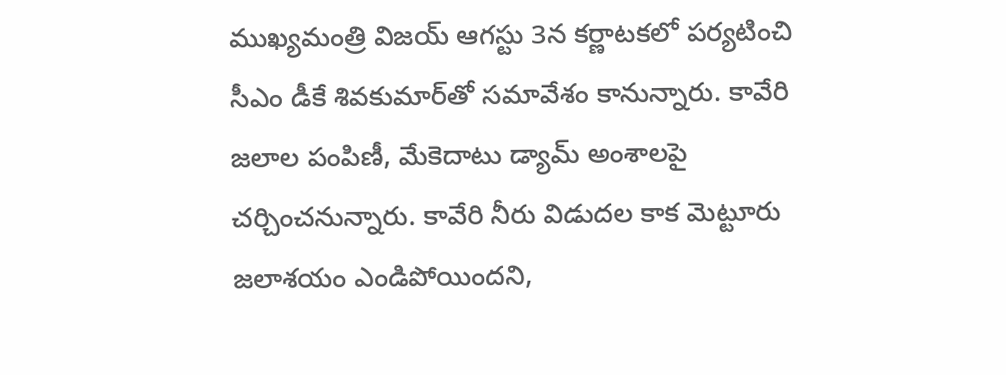ముఖ్యమంత్రి విజయ్‌ ఆగస్టు 3న కర్ణాటకలో పర్యటించి సీఎం డీకే శివకుమార్‌తో సమావేశం కానున్నారు. కావేరి జలాల పంపిణీ, మేకెదాటు డ్యామ్‌ అంశాలపై చర్చించనున్నారు. కావేరి నీరు విడుదల కాక మెట్టూరు జలాశయం ఎండిపోయిందని,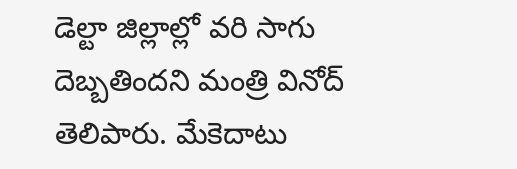డెల్టా జిల్లాల్లో వరి సాగు దెబ్బతిందని మంత్రి వినోద్‌ తెలిపారు. మేకెదాటు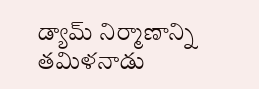డ్యామ్‌ నిర్మాణాన్ని తమిళనాడు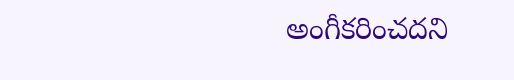అంగీకరించదని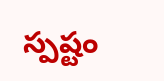స్పష్టం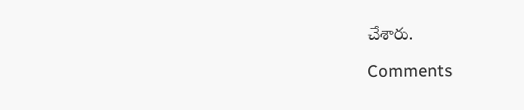చేశారు.

Comments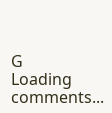G
Loading comments...